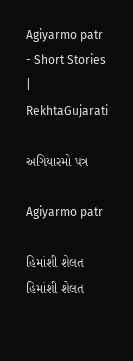Agiyarmo patr - Short Stories | RekhtaGujarati

અગિયારમો પત્ર

Agiyarmo patr

હિમાંશી શેલત હિમાંશી શેલત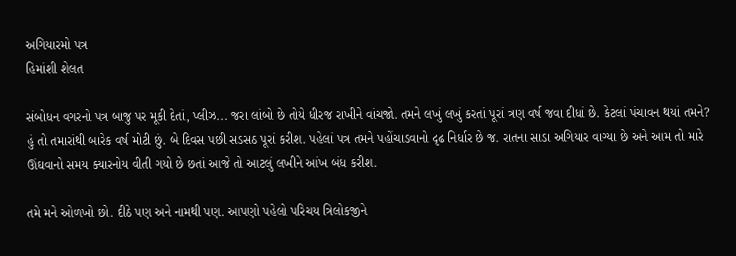અગિયારમો પત્ર
હિમાંશી શેલત

સંબોધન વગરનો પત્ર બાજુ પર મૂકી દેતાં, પ્લીઝ... જરા લાંબો છે તોયે ધીરજ રાખીને વાંચજો. તમને લખું લખું કરતાં પૂરાં ત્રણ વર્ષ જવા દીધાં છે. કેટલાં પંચાવન થયાં તમને? હું તો તમારાંથી બારેક વર્ષ મોટી છું. બે દિવસ પછી સડસઠ પૂરાં કરીશ. પહેલાં પત્ર તમને પહોંચાડવાનો દૃઢ નિર્ધાર છે જ. રાતના સાડા અગિયાર વાગ્યા છે અને આમ તો મારે ઊંઘવાનો સમય ક્યારનોય વીતી ગયો છે છતાં આજે તો આટલું લખીને આંખ બંધ કરીશ.

તમે મને ઓળખો છો. દીઠે પણ અને નામથી પણ. આપણો પહેલો પરિચય ત્રિલોકજીને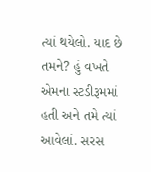ત્યાં થયેલો. યાદ છે તમને? હું વખતે એમના સ્ટડીરૂમમાં હતી અને તમે ત્યાં આવેલાં. સરસ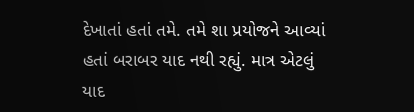દેખાતાં હતાં તમે. તમે શા પ્રયોજને આવ્યાં હતાં બરાબર યાદ નથી રહ્યું. માત્ર એટલું યાદ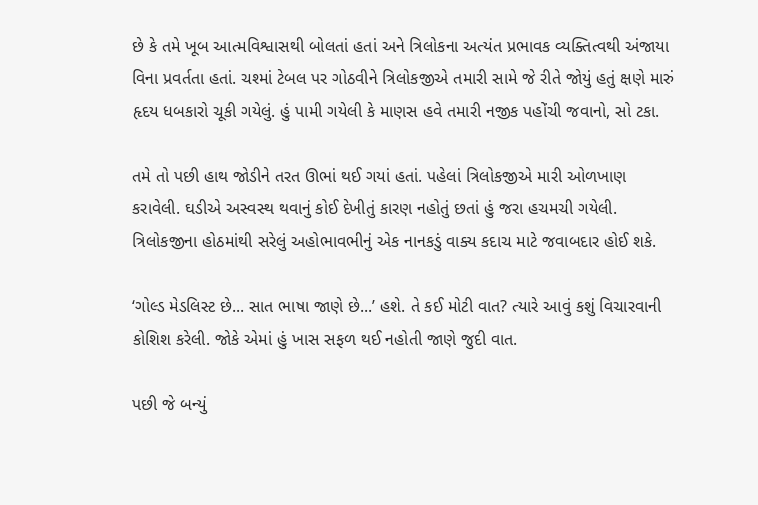છે કે તમે ખૂબ આત્મવિશ્વાસથી બોલતાં હતાં અને ત્રિલોકના અત્યંત પ્રભાવક વ્યક્તિત્વથી અંજાયા વિના પ્રવર્તતા હતાં. ચશ્માં ટેબલ પર ગોઠવીને ત્રિલોકજીએ તમારી સામે જે રીતે જોયું હતું ક્ષણે મારું હૃદય ધબકારો ચૂકી ગયેલું. હું પામી ગયેલી કે માણસ હવે તમારી નજીક પહોંચી જવાનો, સો ટકા.

તમે તો પછી હાથ જોડીને તરત ઊભાં થઈ ગયાં હતાં. પહેલાં ત્રિલોકજીએ મારી ઓળખાણ કરાવેલી. ઘડીએ અસ્વસ્થ થવાનું કોઈ દેખીતું કારણ નહોતું છતાં હું જરા હચમચી ગયેલી. ત્રિલોકજીના હોઠમાંથી સરેલું અહોભાવભીનું એક નાનકડું વાક્ય કદાચ માટે જવાબદાર હોઈ શકે.

‘ગોલ્ડ મેડલિસ્ટ છે... સાત ભાષા જાણે છે...’ હશે. તે કઈ મોટી વાત? ત્યારે આવું કશું વિચારવાની કોશિશ કરેલી. જોકે એમાં હું ખાસ સફળ થઈ નહોતી જાણે જુદી વાત.

પછી જે બન્યું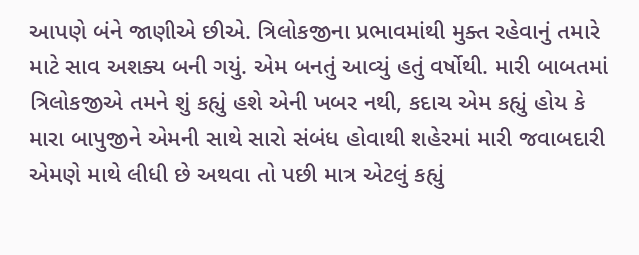આપણે બંને જાણીએ છીએ. ત્રિલોકજીના પ્રભાવમાંથી મુક્ત રહેવાનું તમારે માટે સાવ અશક્ય બની ગયું. એમ બનતું આવ્યું હતું વર્ષોથી. મારી બાબતમાં ત્રિલોકજીએ તમને શું કહ્યું હશે એની ખબર નથી, કદાચ એમ કહ્યું હોય કે મારા બાપુજીને એમની સાથે સારો સંબંધ હોવાથી શહેરમાં મારી જવાબદારી એમણે માથે લીધી છે અથવા તો પછી માત્ર એટલું કહ્યું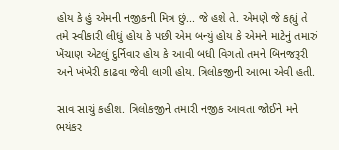હોય કે હું એમની નજીકની મિત્ર છું... જે હશે તે. એમણે જે કહ્યું તે તમે સ્વીકારી લીધું હોય કે પછી એમ બન્યું હોય કે એમને માટેનું તમારું ખેંચાણ એટલું દુર્નિવાર હોય કે આવી બધી વિગતો તમને બિનજરૂરી અને ખંખેરી કાઢવા જેવી લાગી હોય. ત્રિલોકજીની આભા એવી હતી.

સાવ સાચું કહીશ. ત્રિલોકજીને તમારી નજીક આવતા જોઈને મને ભયંકર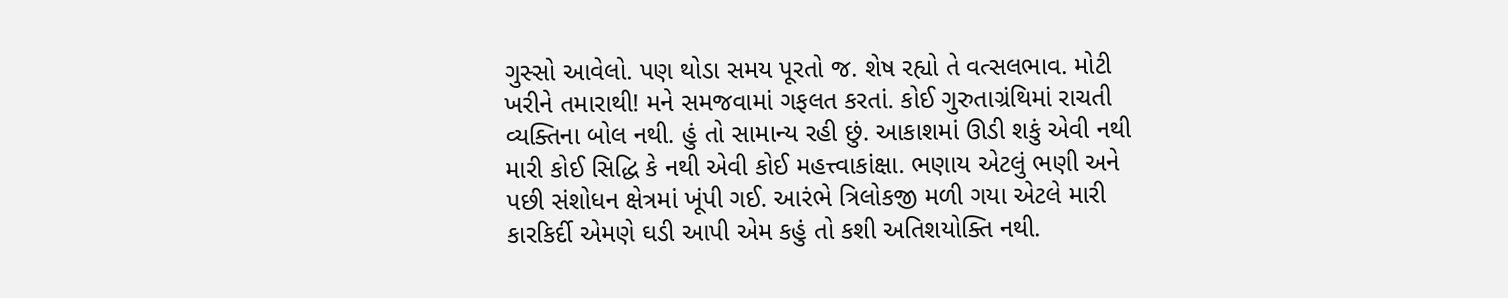ગુસ્સો આવેલો. પણ થોડા સમય પૂરતો જ. શેષ રહ્યો તે વત્સલભાવ. મોટી ખરીને તમારાથી! મને સમજવામાં ગફલત કરતાં. કોઈ ગુરુતાગ્રંથિમાં રાચતી વ્યક્તિના બોલ નથી. હું તો સામાન્ય રહી છું. આકાશમાં ઊડી શકું એવી નથી મારી કોઈ સિદ્ધિ કે નથી એવી કોઈ મહત્ત્વાકાંક્ષા. ભણાય એટલું ભણી અને પછી સંશોધન ક્ષેત્રમાં ખૂંપી ગઈ. આરંભે ત્રિલોકજી મળી ગયા એટલે મારી કારકિર્દી એમણે ઘડી આપી એમ કહું તો કશી અતિશયોક્તિ નથી.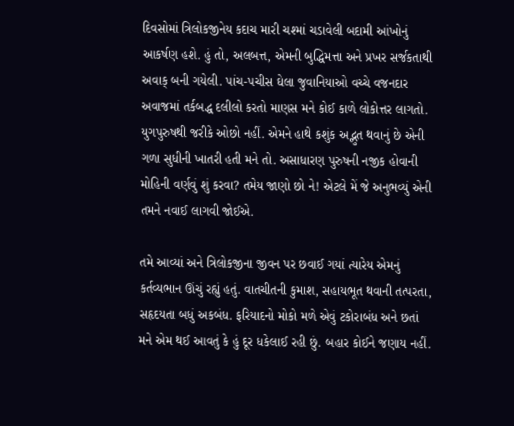દિવસોમાં ત્રિલોકજીનેય કદાચ મારી ચશ્માં ચડાવેલી બદામી આંખોનું આકર્ષણ હશે. હું તો, અલબત્ત, એમની બુદ્ધિમત્તા અને પ્રખર સર્જકતાથી અવાક્ બની ગયેલી. પાંચ-પચીસ ઘેલા જુવાનિયાઓ વચ્ચે વજનદાર અવાજમાં તર્કબદ્ધ દલીલો કરતો માણસ મને કોઈ કાળે લોકોત્તર લાગતો. યુગપુરુષથી જરીકે ઓછો નહીં. એમને હાથે કશુંક અદ્ભુત થવાનું છે એની ગળા સુધીની ખાતરી હતી મને તો. અસાધારણ પુરુષની નજીક હોવાની મોહિની વર્ણવું શું કરવા? તમેય જાણો છો ને! એટલે મેં જે અનુભવ્યું એની તમને નવાઈ લાગવી જોઈએ.

તમે આવ્યાં અને ત્રિલોકજીના જીવન પર છવાઈ ગયાં ત્યારેય એમનું કર્તવ્યભાન ઊંચું રહ્યું હતું. વાતચીતની કુમાશ, સહાયભૂત થવાની તત્પરતા, સહૃદયતા બધું અકબંધ. ફરિયાદનો મોકો મળે એવું ટકોરાબંધ અને છતાં મને એમ થઈ આવતું કે હું દૂર ધકેલાઈ રહી છું. બહાર કોઈને જણાય નહીં.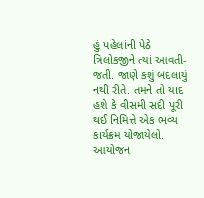હું પહેલાંની પેઠે ત્રિલોકજીને ત્યાં આવતી-જતી. જાણે કશું બદલાયું નથી રીતે. તમને તો યાદ હશે કે વીસમી સદી પૂરી થઈ નિમિત્તે એક ભવ્ય કાર્યક્રમ યોજાયેલો. આયોજન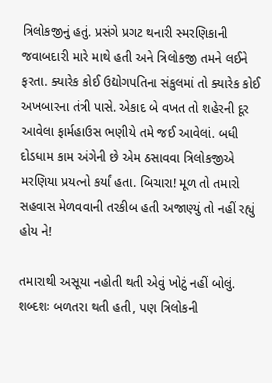ત્રિલોકજીનું હતું. પ્રસંગે પ્રગટ થનારી સ્મરણિકાની જવાબદારી મારે માથે હતી અને ત્રિલોકજી તમને લઈને ફરતા. ક્યારેક કોઈ ઉદ્યોગપતિના સંકુલમાં તો ક્યારેક કોઈ અખબારના તંત્રી પાસે. એકાદ બે વખત તો શહેરની દૂર આવેલા ફાર્મહાઉસ ભણીયે તમે જઈ આવેલાં. બધી દોડધામ કામ અંગેની છે એમ ઠસાવવા ત્રિલોકજીએ મરણિયા પ્રયત્નો કર્યાં હતા. બિચારા! મૂળ તો તમારો સહવાસ મેળવવાની તરકીબ હતી અજાણ્યું તો નહીં રહ્યું હોય ને!

તમારાથી અસૂયા નહોતી થતી એવું ખોટું નહીં બોલું. શબ્દશઃ બળતરા થતી હતી, પણ ત્રિલોકની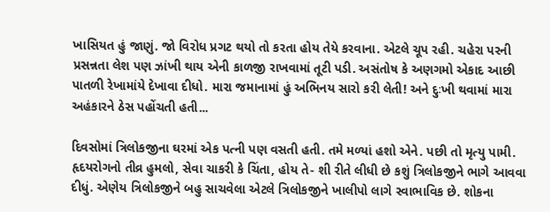ખાસિયત હું જાણું. જો વિરોધ પ્રગટ થયો તો કરતા હોય તેયે કરવાના. એટલે ચૂપ રહી. ચહેરા પરની પ્રસન્નતા લેશ પણ ઝાંખી થાય એની કાળજી રાખવામાં તૂટી પડી. અસંતોષ કે અણગમો એકાદ આછી પાતળી રેખામાંયે દેખાવા દીધો. મારા જમાનામાં હું અભિનય સારો કરી લેતી! અને દુઃખી થવામાં મારા અહંકારને ઠેસ પહોંચતી હતી...

દિવસોમાં ત્રિલોકજીના ઘરમાં એક પત્ની પણ વસતી હતી. તમે મળ્યાં હશો એને. પછી તો મૃત્યુ પામી. હૃદયરોગનો તીવ્ર હુમલો, સેવા ચાકરી કે ચિંતા, હોય તે- શી રીતે લીધી છે કશું ત્રિલોકજીને ભાગે આવવા દીધું. એણેય ત્રિલોકજીને બહુ સાચવેલા એટલે ત્રિલોકજીને ખાલીપો લાગે સ્વાભાવિક છે. શોકના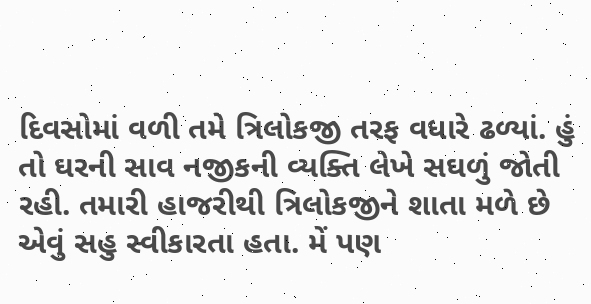દિવસોમાં વળી તમે ત્રિલોકજી તરફ વધારે ઢળ્યાં. હું તો ઘરની સાવ નજીકની વ્યક્તિ લેખે સઘળું જોતી રહી. તમારી હાજરીથી ત્રિલોકજીને શાતા મળે છે એવું સહુ સ્વીકારતા હતા. મેં પણ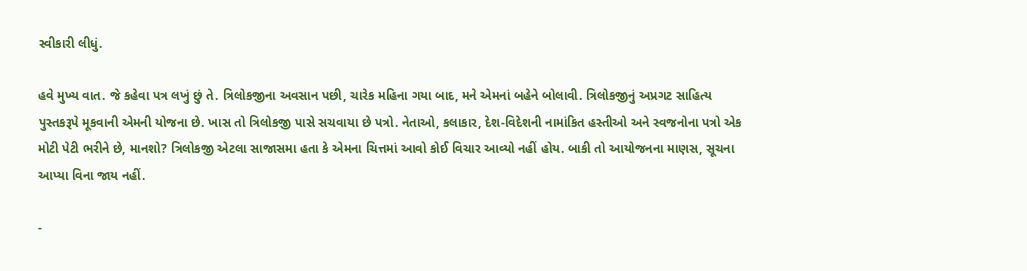સ્વીકારી લીધું.

હવે મુખ્ય વાત. જે કહેવા પત્ર લખું છું તે. ત્રિલોકજીના અવસાન પછી, ચારેક મહિના ગયા બાદ, મને એમનાં બહેને બોલાવી. ત્રિલોકજીનું અપ્રગટ સાહિત્ય પુસ્તકરૂપે મૂકવાની એમની યોજના છે. ખાસ તો ત્રિલોકજી પાસે સચવાયા છે પત્રો. નેતાઓ, કલાકાર, દેશ-વિદેશની નામાંકિત હસ્તીઓ અને સ્વજનોના પત્રો એક મોટી પેટી ભરીને છે, માનશો? ત્રિલોકજી એટલા સાજાસમા હતા કે એમના ચિત્તમાં આવો કોઈ વિચાર આવ્યો નહીં હોય. બાકી તો આયોજનના માણસ, સૂચના આપ્યા વિના જાય નહીં.

-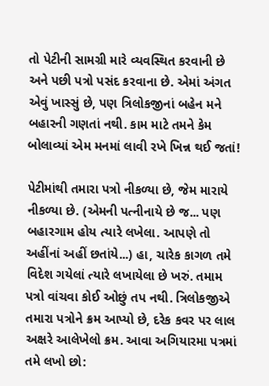તો પેટીની સામગ્રી મારે વ્યવસ્થિત કરવાની છે અને પછી પત્રો પસંદ કરવાના છે. એમાં અંગત એવું ખાસ્સું છે, પણ ત્રિલોકજીનાં બહેન મને બહારની ગણતાં નથી. કામ માટે તમને કેમ બોલાવ્યાં એમ મનમાં લાવી રખે ખિન્ન થઈ જતાં!

પેટીમાંથી તમારા પત્રો નીકળ્યા છે, જેમ મારાયે નીકળ્યા છે. (એમની પત્નીનાયે છે જ... પણ બહારગામ હોય ત્યારે લખેલા. આપણે તો અહીંનાં અહીં છતાંયે...) હા, ચારેક કાગળ તમે વિદેશ ગયેલાં ત્યારે લખાયેલા છે ખરું. તમામ પત્રો વાંચવા કોઈ ઓછું તપ નથી. ત્રિલોકજીએ તમારા પત્રોને ક્રમ આપ્યો છે, દરેક કવર પર લાલ અક્ષરે આલેખેલો ક્રમ. આવા અગિયારમા પત્રમાં તમે લખો છો: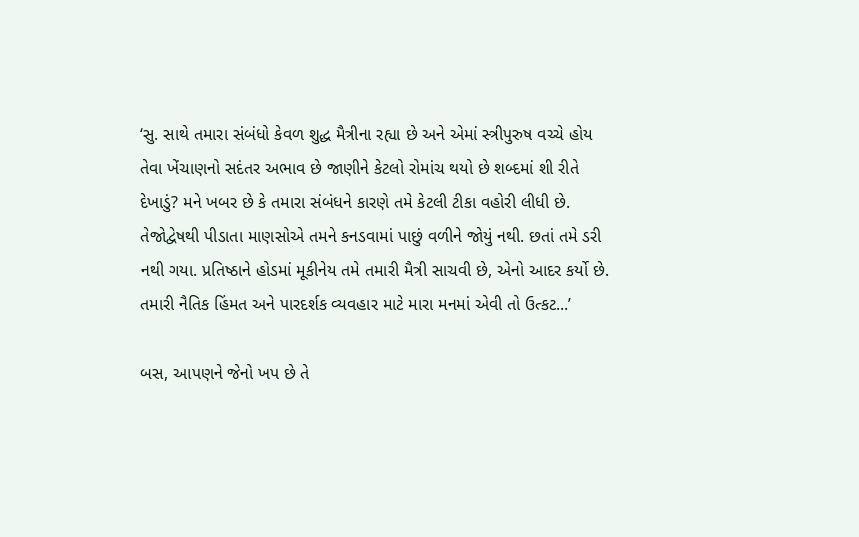‘સુ. સાથે તમારા સંબંધો કેવળ શુદ્ધ મૈત્રીના રહ્યા છે અને એમાં સ્ત્રીપુરુષ વચ્ચે હોય તેવા ખેંચાણનો સદંતર અભાવ છે જાણીને કેટલો રોમાંચ થયો છે શબ્દમાં શી રીતે દેખાડું? મને ખબર છે કે તમારા સંબંધને કારણે તમે કેટલી ટીકા વહોરી લીધી છે. તેજોદ્વેષથી પીડાતા માણસોએ તમને કનડવામાં પાછું વળીને જોયું નથી. છતાં તમે ડરી નથી ગયા. પ્રતિષ્ઠાને હોડમાં મૂકીનેય તમે તમારી મૈત્રી સાચવી છે, એનો આદર કર્યો છે. તમારી નૈતિક હિંમત અને પારદર્શક વ્યવહાર માટે મારા મનમાં એવી તો ઉત્કટ...’

બસ, આપણને જેનો ખપ છે તે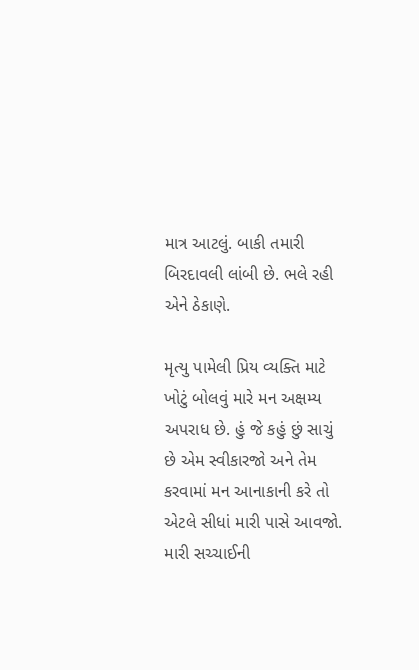માત્ર આટલું. બાકી તમારી બિરદાવલી લાંબી છે. ભલે રહી એને ઠેકાણે.

મૃત્યુ પામેલી પ્રિય વ્યક્તિ માટે ખોટું બોલવું મારે મન અક્ષમ્ય અપરાધ છે. હું જે કહું છું સાચું છે એમ સ્વીકારજો અને તેમ કરવામાં મન આનાકાની કરે તો એટલે સીધાં મારી પાસે આવજો. મારી સચ્ચાઈની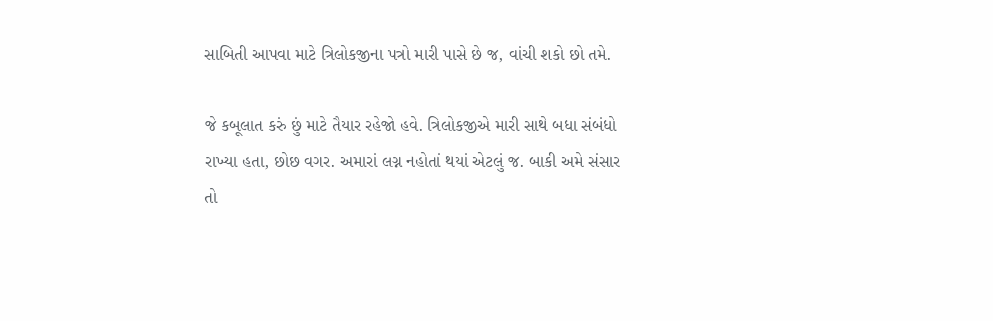સાબિતી આપવા માટે ત્રિલોકજીના પત્રો મારી પાસે છે જ, વાંચી શકો છો તમે.

જે કબૂલાત કરું છું માટે તૈયાર રહેજો હવે. ત્રિલોકજીએ મારી સાથે બધા સંબંધો રાખ્યા હતા, છોછ વગર. અમારાં લગ્ન નહોતાં થયાં એટલું જ. બાકી અમે સંસાર તો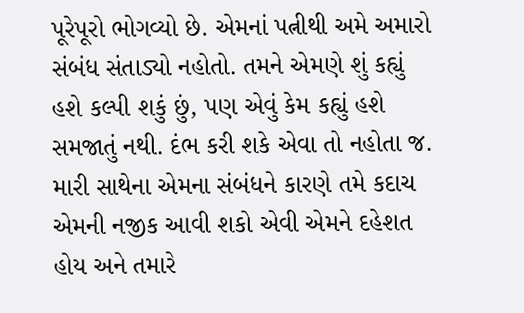પૂરેપૂરો ભોગવ્યો છે. એમનાં પત્નીથી અમે અમારો સંબંધ સંતાડ્યો નહોતો. તમને એમણે શું કહ્યું હશે કલ્પી શકું છું, પણ એવું કેમ કહ્યું હશે સમજાતું નથી. દંભ કરી શકે એવા તો નહોતા જ. મારી સાથેના એમના સંબંધને કારણે તમે કદાચ એમની નજીક આવી શકો એવી એમને દહેશત હોય અને તમારે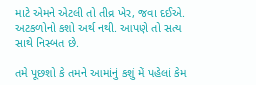માટે એમને એટલી તો તીવ્ર ખેર, જવા દઈએ. અટકળોનો કશો અર્થ નથી. આપણે તો સત્ય સાથે નિસ્બત છે.

તમે પૂછશો કે તમને આમાંનું કશું મેં પહેલાં કેમ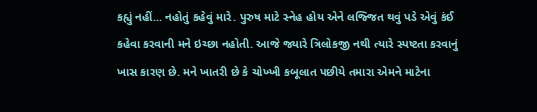કહ્યું નહીં... નહોતું કહેવું મારે. પુરુષ માટે સ્નેહ હોય એને લજ્જિત થવું પડે એવું કંઈ કહેવા કરવાની મને ઇચ્છા નહોતી. આજે જ્યારે ત્રિલોકજી નથી ત્યારે સ્પષ્ટતા કરવાનું ખાસ કારણ છે. મને ખાતરી છે કે ચોખ્ખી કબૂલાત પછીયે તમારા એમને માટેના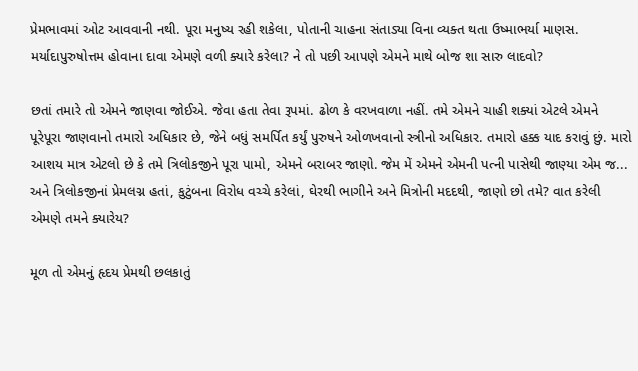પ્રેમભાવમાં ઓટ આવવાની નથી. પૂરા મનુષ્ય રહી શકેલા, પોતાની ચાહના સંતાડ્યા વિના વ્યક્ત થતા ઉષ્માભર્યા માણસ. મર્યાદાપુરુષોત્તમ હોવાના દાવા એમણે વળી ક્યારે કરેલા? ને તો પછી આપણે એમને માથે બોજ શા સારુ લાદવો?

છતાં તમારે તો એમને જાણવા જોઈએ. જેવા હતા તેવા રૂપમાં. ઢોળ કે વરખવાળા નહીં. તમે એમને ચાહી શક્યાં એટલે એમને પૂરેપૂરા જાણવાનો તમારો અધિકાર છે, જેને બધું સમર્પિત કર્યું પુરુષને ઓળખવાનો સ્ત્રીનો અધિકાર. તમારો હક્ક યાદ કરાવું છું. મારો આશય માત્ર એટલો છે કે તમે ત્રિલોકજીને પૂરા પામો, એમને બરાબર જાણો. જેમ મેં એમને એમની પત્ની પાસેથી જાણ્યા એમ જ... અને ત્રિલોકજીનાં પ્રેમલગ્ન હતાં, કુટુંબના વિરોધ વચ્ચે કરેલાં, ઘેરથી ભાગીને અને મિત્રોની મદદથી, જાણો છો તમે? વાત કરેલી એમણે તમને ક્યારેય?

મૂળ તો એમનું હૃદય પ્રેમથી છલકાતું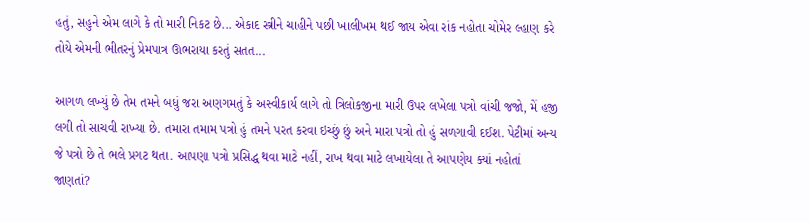હતું, સહુને એમ લાગે કે તો મારી નિકટ છે... એકાદ સ્ત્રીને ચાહીને પછી ખાલીખમ થઈ જાય એવા રાંક નહોતા ચોમેર લ્હાણ કરે તોયે એમની ભીતરનું પ્રેમપાત્ર ઊભરાયા કરતું સતત...

આગળ લખ્યું છે તેમ તમને બધું જરા અણગમતું કે અસ્વીકાર્ય લાગે તો ત્રિલોકજીના મારી ઉપર લખેલા પત્રો વાંચી જજો, મેં હજી લગી તો સાચવી રાખ્યા છે. તમારા તમામ પત્રો હું તમને પરત કરવા ઇચ્છું છું અને મારા પત્રો તો હું સળગાવી દઈશ. પેટીમાં અન્ય જે પત્રો છે તે ભલે પ્રગટ થતા. આપણા પત્રો પ્રસિદ્ધ થવા માટે નહીં, રાખ થવા માટે લખાયેલા તે આપણેય ક્યાં નહોતાં જાણતાં?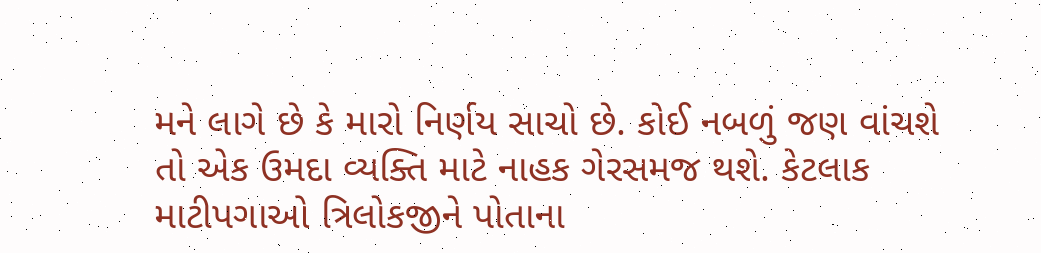મને લાગે છે કે મારો નિર્ણય સાચો છે. કોઈ નબળું જણ વાંચશે તો એક ઉમદા વ્યક્તિ માટે નાહક ગેરસમજ થશે. કેટલાક માટીપગાઓ ત્રિલોકજીને પોતાના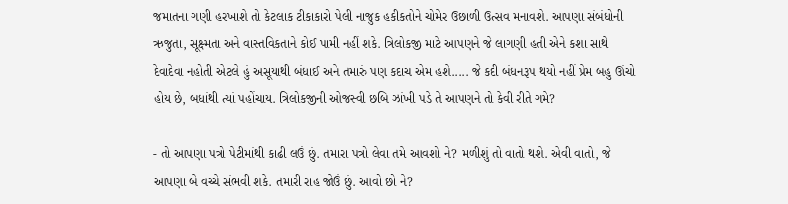જમાતના ગણી હરખાશે તો કેટલાક ટીકાકારો પેલી નાજુક હકીકતોને ચોમેર ઉછાળી ઉત્સવ મનાવશે. આપણા સંબંધોની ઋજુતા, સૂક્ષ્મતા અને વાસ્તવિકતાને કોઈ પામી નહીં શકે. ત્રિલોકજી માટે આપણને જે લાગણી હતી એને કશા સાથે દેવાદેવા નહોતી એટલે હું અસૂયાથી બંધાઈ અને તમારું પણ કદાચ એમ હશે..... જે કદી બંધનરૂપ થયો નહીં પ્રેમ બહુ ઊંચો હોય છે, બધાંથી ત્યાં પહોંચાય. ત્રિલોકજીની ઓજસ્વી છબિ ઝાંખી પડે તે આપણને તો કેવી રીતે ગમે?

- તો આપણા પત્રો પેટીમાંથી કાઢી લઉં છું. તમારા પત્રો લેવા તમે આવશો ને? મળીશું તો વાતો થશે. એવી વાતો, જે આપણા બે વચ્ચે સંભવી શકે. તમારી રાહ જોઉં છું. આવો છો ને?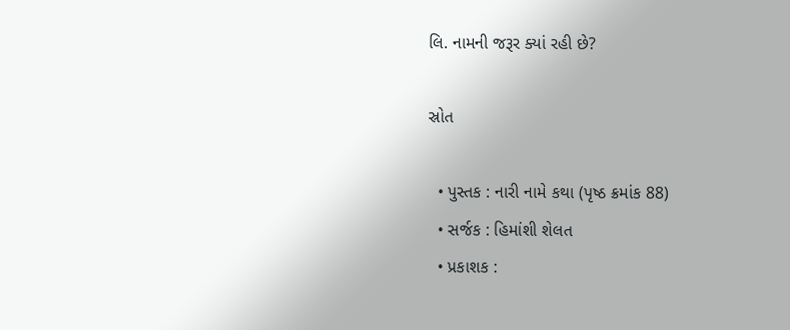લિ. નામની જરૂર ક્યાં રહી છે?

સ્રોત

  • પુસ્તક : નારી નામે કથા (પૃષ્ઠ ક્રમાંક 88)
  • સર્જક : હિમાંશી શેલત
  • પ્રકાશક :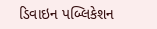ડિવાઇન પબ્લિકેશન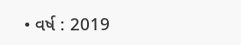• વર્ષ : 2019